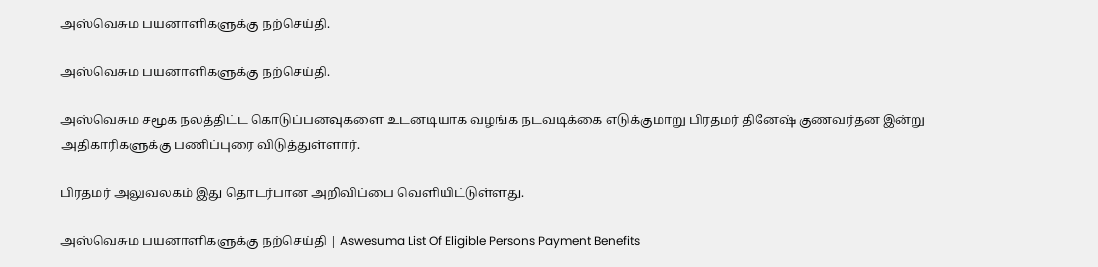அஸ்வெசும பயனாளிகளுக்கு நற்செய்தி.

அஸ்வெசும பயனாளிகளுக்கு நற்செய்தி.

அஸ்வெசும சமூக நலத்திட்ட கொடுப்பனவுகளை உடனடியாக வழங்க நடவடிக்கை எடுக்குமாறு பிரதமர் தினேஷ் குணவர்தன இன்று அதிகாரிகளுக்கு பணிப்புரை விடுத்துள்ளார்.

பிரதமர் அலுவலகம் இது தொடர்பான அறிவிப்பை வெளியிட்டுள்ளது.

அஸ்வெசும பயனாளிகளுக்கு நற்செய்தி | Aswesuma List Of Eligible Persons Payment Benefits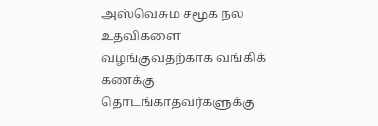அஸ்வெசும சமூக நல உதவிகளை வழங்குவதற்காக வங்கிக் கணக்கு தொடங்காதவர்களுக்கு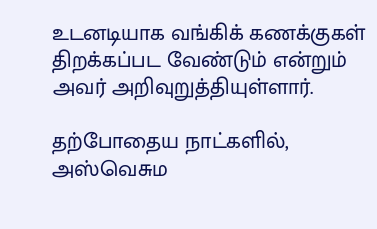உடனடியாக வங்கிக் கணக்குகள் திறக்கப்பட வேண்டும் என்றும் அவர் அறிவுறுத்தியுள்ளார்.

தற்போதைய நாட்களில், அஸ்வெசும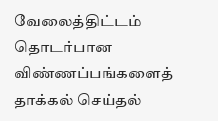வேலைத்திட்டம் தொடர்பான விண்ணப்பங்களைத் தாக்கல் செய்தல்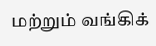மற்றும் வங்கிக்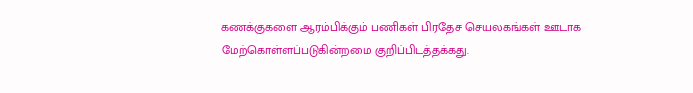கணக்குகளை ஆரம்பிக்கும் பணிகள் பிரதேச செயலகங்கள் ஊடாக மேற்கொள்ளப்படுகின்றமை குறிப்பிடத்தக்கது.